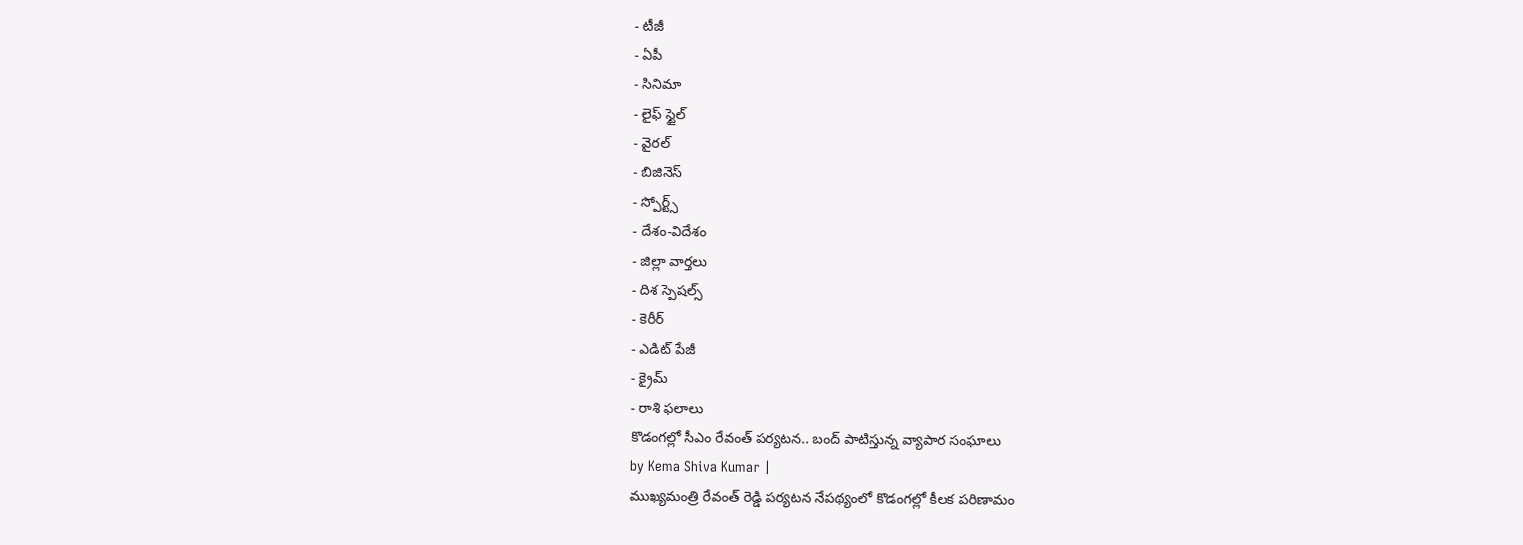- టీజీ
- ఏపీ
- సినిమా
- లైఫ్ స్టైల్
- వైరల్
- బిజినెస్
- స్పోర్ట్స్
- దేశం-విదేశం
- జిల్లా వార్తలు
- దిశ స్పెషల్స్
- కెరీర్
- ఎడిట్ పేజీ
- క్రైమ్
- రాశి ఫలాలు
కొడంగల్లో సీఎం రేవంత్ పర్యటన.. బంద్ పాటిస్తున్న వ్యాపార సంఘాలు
by Kema Shiva Kumar |
ముఖ్యమంత్రి రేవంత్ రెడ్డి పర్యటన నేపథ్యంలో కొడంగల్లో కీలక పరిణామం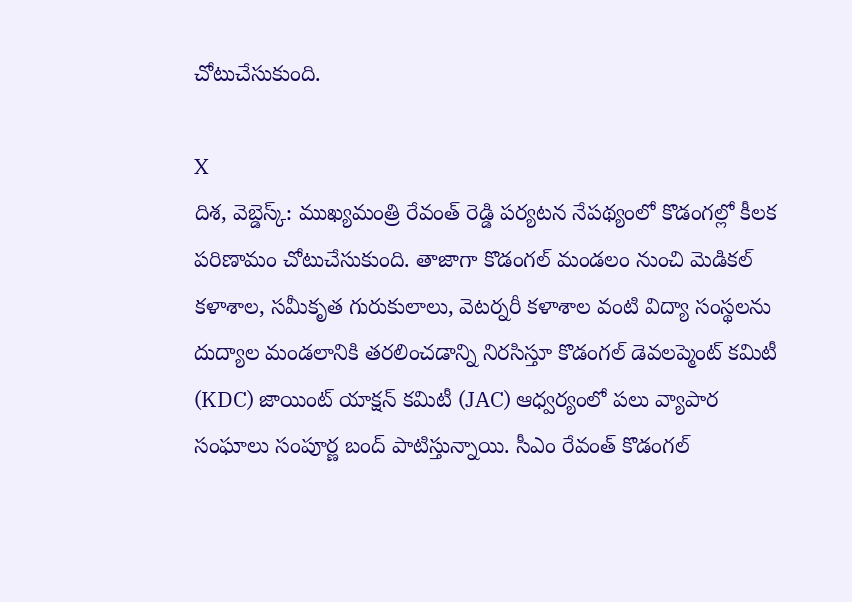చోటుచేసుకుంది.

X
దిశ, వెబ్డెస్క్: ముఖ్యమంత్రి రేవంత్ రెడ్డి పర్యటన నేపథ్యంలో కొడంగల్లో కీలక పరిణామం చోటుచేసుకుంది. తాజాగా కొడంగల్ మండలం నుంచి మెడికల్ కళాశాల, సమీకృత గురుకులాలు, వెటర్నరీ కళాశాల వంటి విద్యా సంస్థలను దుద్యాల మండలానికి తరలించడాన్ని నిరసిస్తూ కొడంగల్ డెవలప్మెంట్ కమిటీ (KDC) జాయింట్ యాక్షన్ కమిటీ (JAC) ఆధ్వర్యంలో పలు వ్యాపార సంఘాలు సంపూర్ణ బంద్ పాటిస్తున్నాయి. సీఎం రేవంత్ కొడంగల్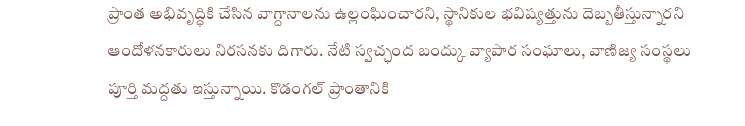ప్రాంత అభివృద్ధికి చేసిన వాగ్దానాలను ఉల్లంఘించారని, స్థానికుల భవిష్యత్తును దెబ్బతీస్తున్నారని ఆందోళనకారులు నిరసనకు దిగారు. నేటి స్వచ్ఛంద బంద్కు వ్యాపార సంఘాలు, వాణిజ్య సంస్థలు పూర్తి మద్దతు ఇస్తున్నాయి. కొడంగల్ ప్రాంతానికి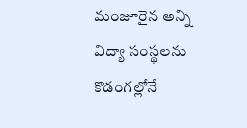మంజూరైన అన్ని విద్యా సంస్థలను కొడంగల్లోనే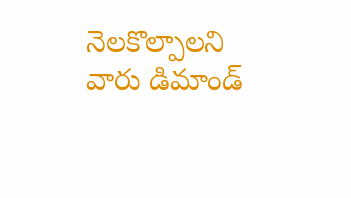నెలకొల్పాలని వారు డిమాండ్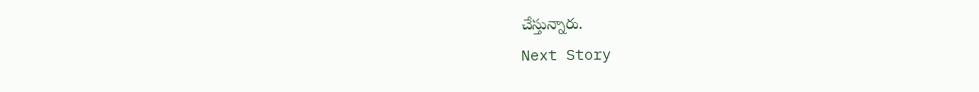చేస్తున్నారు.
Next Story